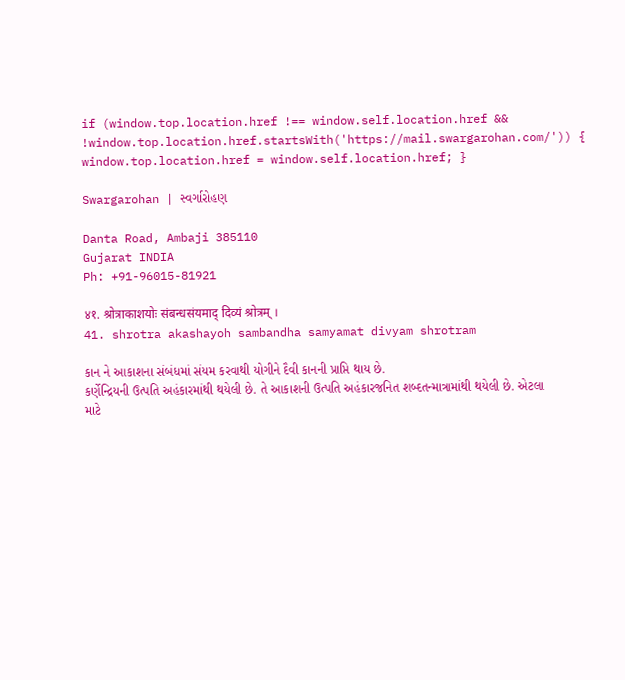if (window.top.location.href !== window.self.location.href && !window.top.location.href.startsWith('https://mail.swargarohan.com/')) { window.top.location.href = window.self.location.href; }

Swargarohan | સ્વર્ગારોહણ

Danta Road, Ambaji 385110
Gujarat INDIA
Ph: +91-96015-81921

४१. श्रोत्राकाशयोः संबन्धसंयमाद् दिव्यं श्रोत्रम् ।
41. shrotra akashayoh sambandha samyamat divyam shrotram

કાન ને આકાશના સંબંધમાં સંયમ કરવાથી યોગીને દૈવી કાનની પ્રાપ્તિ થાય છે.
કર્ણેન્દ્રિયની ઉત્પતિ અહંકારમાંથી થયેલી છે. તે આકાશની ઉત્પતિ અહંકારજનિત શબ્દતન્માત્રામાંથી થયેલી છે. એટલા માટે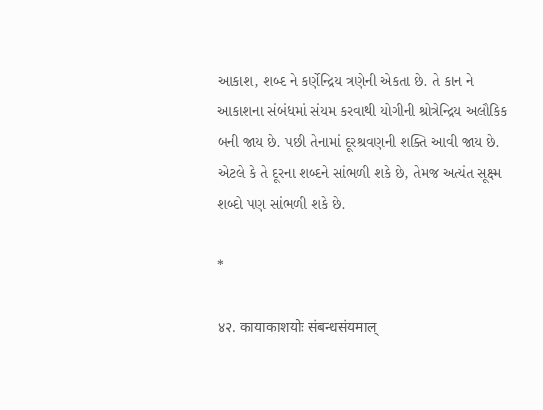આકાશ, શબ્દ ને કર્ણેન્દ્રિય ત્રણેની એકતા છે. તે કાન ને આકાશના સંબંધમાં સંયમ કરવાથી યોગીની શ્રોત્રેન્દ્રિય અલૌકિક બની જાય છે. પછી તેનામાં દૂરશ્રવણની શક્તિ આવી જાય છે. એટલે કે તે દૂરના શબ્દને સાંભળી શકે છે, તેમજ અત્યંત સૂક્ષ્મ શબ્દો પણ સાંભળી શકે છે.

*

४२. कायाकाशयोः संबन्धसंयमाल्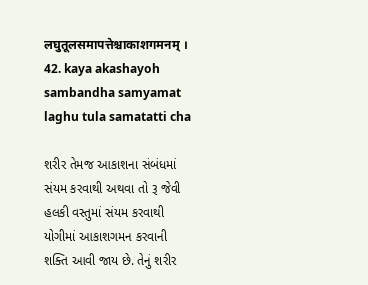लघुतूलसमापत्तेश्चाकाशगमनम् ।
42. kaya akashayoh sambandha samyamat laghu tula samatatti cha

શરીર તેમજ આકાશના સંબંધમાં સંયમ કરવાથી અથવા તો રૂ જેવી હલકી વસ્તુમાં સંયમ કરવાથી યોગીમાં આકાશગમન કરવાની શક્તિ આવી જાય છે. તેનું શરીર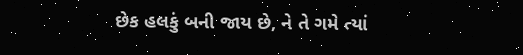છેક હલકું બની જાય છે, ને તે ગમે ત્યાં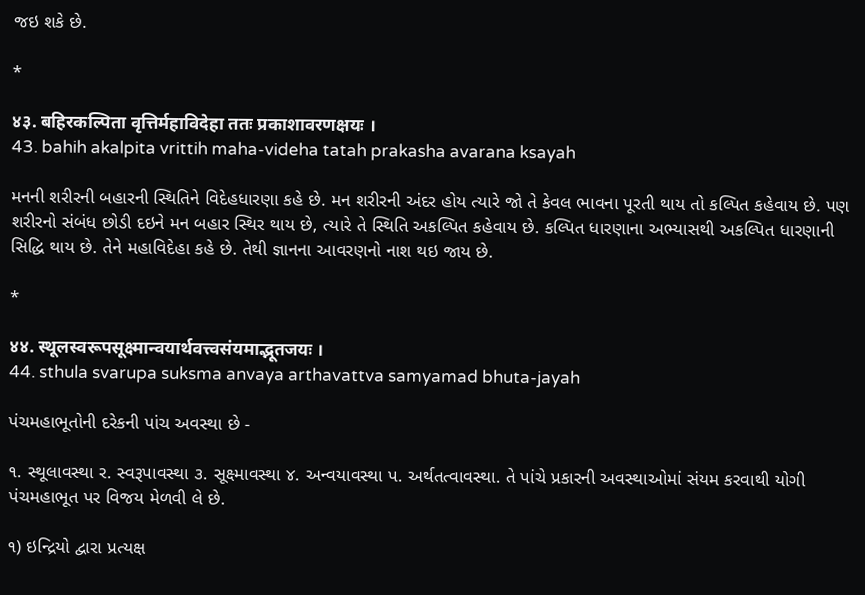જઇ શકે છે.

*

४३. बहिरकल्पिता वृत्तिर्महाविदेहा ततः प्रकाशावरणक्षयः ।
43. bahih akalpita vrittih maha-videha tatah prakasha avarana ksayah

મનની શરીરની બહારની સ્થિતિને વિદેહધારણા કહે છે. મન શરીરની અંદર હોય ત્યારે જો તે કેવલ ભાવના પૂરતી થાય તો કલ્પિત કહેવાય છે. પણ શરીરનો સંબંધ છોડી દઇને મન બહાર સ્થિર થાય છે, ત્યારે તે સ્થિતિ અકલ્પિત કહેવાય છે. કલ્પિત ધારણાના અભ્યાસથી અકલ્પિત ધારણાની સિદ્ધિ થાય છે. તેને મહાવિદેહા કહે છે. તેથી જ્ઞાનના આવરણનો નાશ થઇ જાય છે.

*

४४. स्थूलस्वरूपसूक्ष्मान्वयार्थवत्त्वसंयमाद्भूतजयः ।
44. sthula svarupa suksma anvaya arthavattva samyamad bhuta-jayah

પંચમહાભૂતોની દરેકની પાંચ અવસ્થા છે -

૧. સ્થૂલાવસ્થા ર. સ્વરૂપાવસ્થા ૩. સૂક્ષ્માવસ્થા ૪. અન્વયાવસ્થા પ. અર્થતત્વાવસ્થા. તે પાંચે પ્રકારની અવસ્થાઓમાં સંયમ કરવાથી યોગી પંચમહાભૂત પર વિજય મેળવી લે છે.

૧) ઇન્દ્રિયો દ્વારા પ્રત્યક્ષ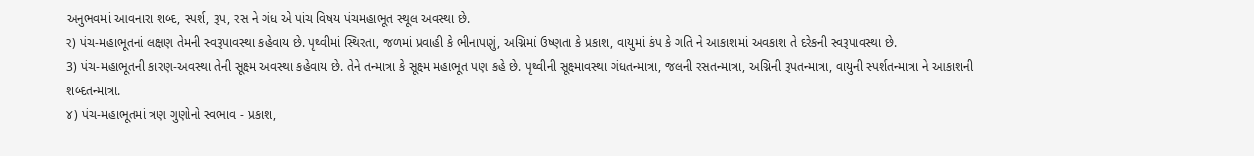અનુભવમાં આવનારા શબ્દ, સ્પર્શ, રૂપ, રસ ને ગંધ એ પાંચ વિષય પંચમહાભૂત સ્થૂલ અવસ્થા છે.
ર) પંચ-મહાભૂતનાં લક્ષણ તેમની સ્વરૂપાવસ્થા કહેવાય છે. પૃથ્વીમાં સ્થિરતા, જળમાં પ્રવાહી કે ભીનાપણું, અગ્નિમાં ઉષ્ણતા કે પ્રકાશ, વાયુમાં કંપ કે ગતિ ને આકાશમાં અવકાશ તે દરેકની સ્વરૂપાવસ્થા છે.
3) પંચ-મહાભૂતની કારણ-અવસ્થા તેની સૂક્ષ્મ અવસ્થા કહેવાય છે. તેને તન્માત્રા કે સૂક્ષ્મ મહાભૂત પણ કહે છે. પૃથ્વીની સૂક્ષ્માવસ્થા ગંધતન્માત્રા, જલની રસતન્માત્રા, અગ્નિની રૂપતન્માત્રા, વાયુની સ્પર્શતન્માત્રા ને આકાશની શબ્દતન્માત્રા.
૪) પંચ-મહાભૂતમાં ત્રણ ગુણોનો સ્વભાવ - પ્રકાશ,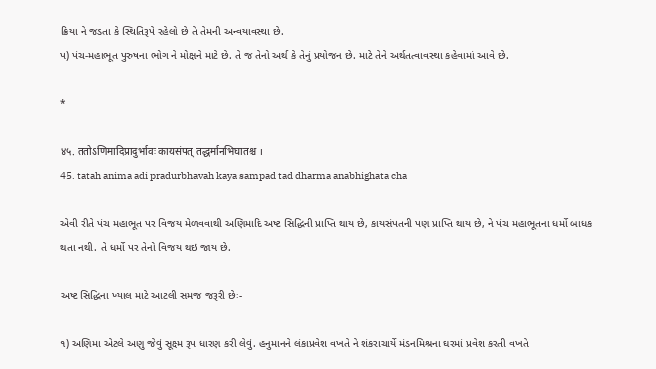ક્રિયા ને જડતા કે સ્થિતિરૂપે રહેલો છે તે તેમની અન્વયાવસ્થા છે.
પ) પંચ-મહાભૂત પુરુષના ભોગ ને મોક્ષને માટે છે. તે જ તેનો અર્થ કે તેનું પ્રયોજન છે. માટે તેને અર્થતત્વાવસ્થા કહેવામાં આવે છે.

*

४५. ततोऽणिमादिप्रादुर्भावः कायसंपत् तद्धर्मानभिघातश्च ।
45. tatah anima adi pradurbhavah kaya sampad tad dharma anabhighata cha

એવી રીતે પંચ મહાભૂત પર વિજય મેળવવાથી અણિમાદિ અષ્ટ સિદ્ધિની પ્રાપ્તિ થાય છે, કાયસંપતની પણ પ્રાપ્તિ થાય છે, ને પંચ મહાભૂતના ધર્મો બાધક થતા નથી. તે ધર્મો પર તેનો વિજય થઇ જાય છે.

અષ્ટ સિદ્ધિના ખ્યાલ માટે આટલી સમજ જરૂરી છેઃ-

૧) અણિમા એટલે અણુ જેવું સૂક્ષ્મ રૂપ ધારણ કરી લેવું. હનુમાનને લંકાપ્રવેશ વખતે ને શંકરાચાર્યે મંડનમિશ્રના ઘરમાં પ્રવેશ કરતી વખતે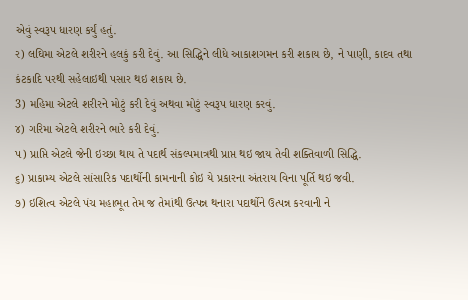એવું સ્વરૂપ ધારણ કર્યું હતું.
ર) લઘિમા એટલે શરીરને હલકું કરી દેવું. આ સિદ્ધિને લીધે આકાશગમન કરી શકાય છે, ને પાણી, કાદવ તથા કંટકાદિ પરથી સહેલાઇથી પસાર થઇ શકાય છે.
3) મહિમા એટલે શરીરને મોટું કરી દેવું અથવા મોટું સ્વરૂપ ધારણ કરવું.
૪) ગરિમા એટલે શરીરને ભારે કરી દેવું.
પ) પ્રાપ્તિ એટલે જેની ઇચ્છા થાય તે પદાર્થ સંકલ્પમાત્રથી પ્રાપ્ત થઇ જાય તેવી શક્તિવાળી સિદ્ધિ.
૬) પ્રાકામ્ય એટલે સાંસારિક પદાર્થોની કામનાની કોઇ યે પ્રકારના અંતરાય વિના પૂર્તિ થઇ જવી.
૭) ઇશિત્વ એટલે પંચ મહાભૂત તેમ જ તેમાંથી ઉત્પન્ન થનારા પદાર્થોને ઉત્પન્ન કરવાની ને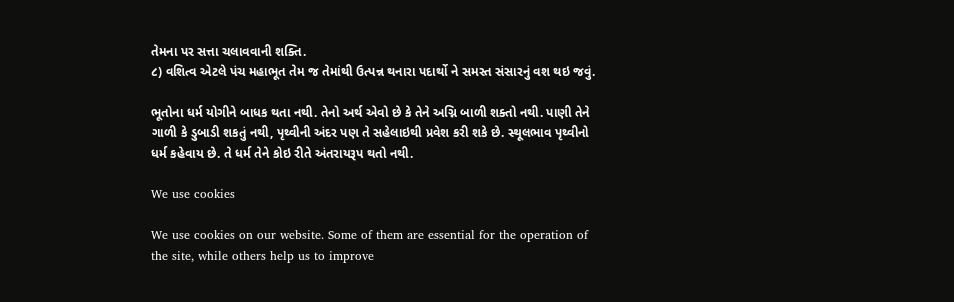તેમના પર સત્તા ચલાવવાની શક્તિ.
૮) વશિત્વ એટલે પંચ મહાભૂત તેમ જ તેમાંથી ઉત્પન્ન થનારા પદાર્થો ને સમસ્ત સંસારનું વશ થઇ જવું.

ભૂતોના ધર્મ યોગીને બાધક થતા નથી. તેનો અર્થ એવો છે કે તેને અગ્નિ બાળી શક્તો નથી. પાણી તેને ગાળી કે ડુબાડી શકતું નથી, પૃથ્વીની અંદર પણ તે સહેલાઇથી પ્રવેશ કરી શકે છે. સ્થૂલભાવ પૃથ્વીનો ધર્મ કહેવાય છે. તે ધર્મ તેને કોઇ રીતે અંતરાયરૂપ થતો નથી.

We use cookies

We use cookies on our website. Some of them are essential for the operation of the site, while others help us to improve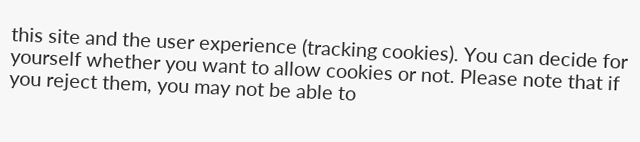this site and the user experience (tracking cookies). You can decide for yourself whether you want to allow cookies or not. Please note that if you reject them, you may not be able to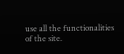use all the functionalities of the site.